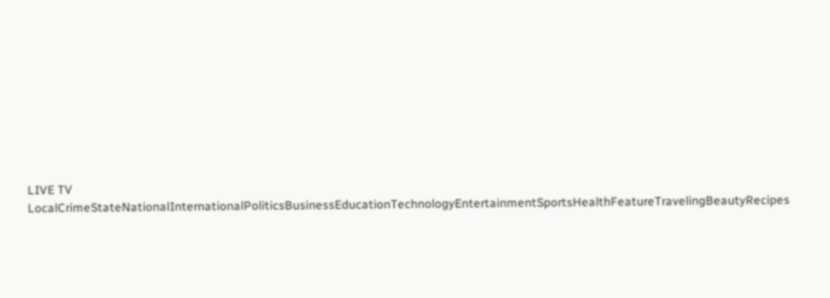LIVE TV LocalCrimeStateNationalInternationalPoliticsBusinessEducationTechnologyEntertainmentSportsHealthFeatureTravelingBeautyRecipes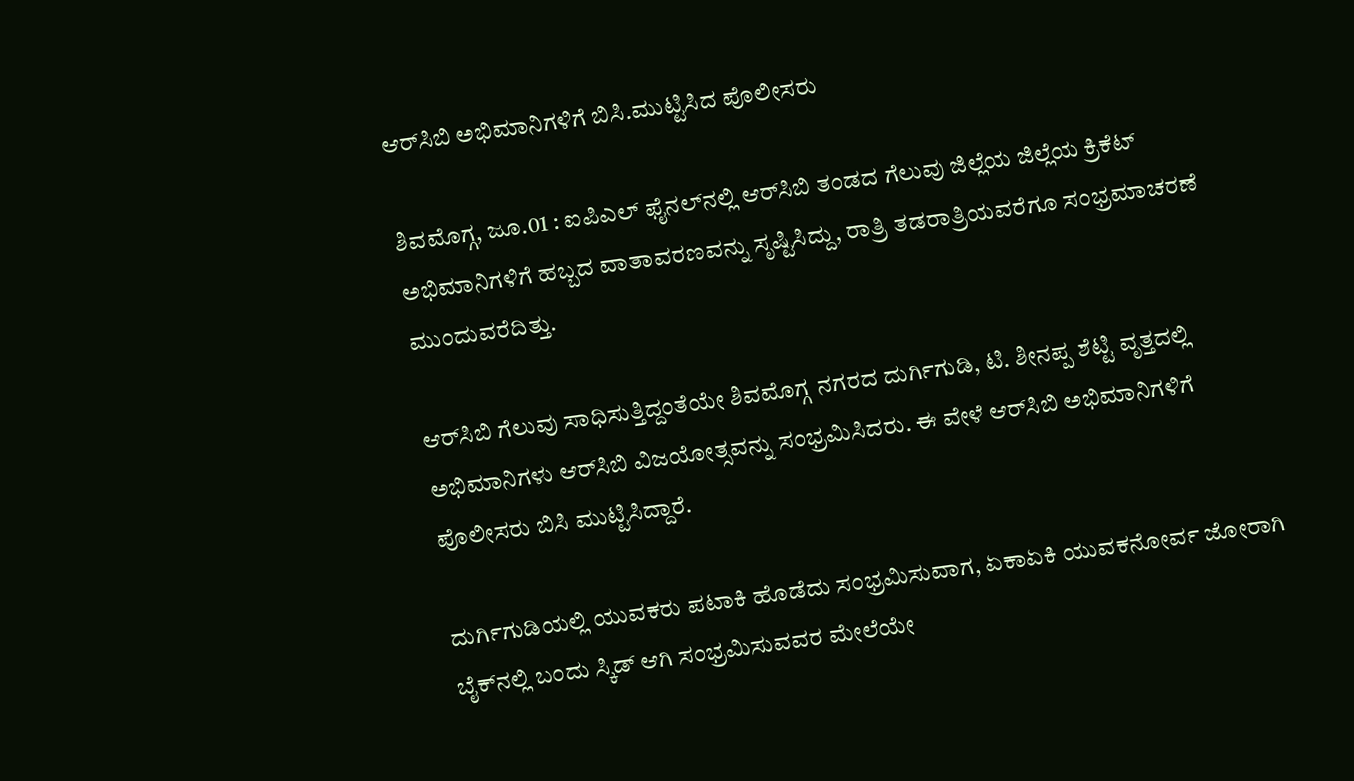ಆರ್‌ಸಿಬಿ ಅಭಿಮಾನಿಗಳಿಗೆ ಬಿಸಿ.ಮುಟ್ಟಿಸಿದ ಪೊಲೀಸರು

ಶಿವಮೊಗ್ಗ, ಜೂ.01 : ಐಪಿಎಲ್ ಫೈನಲ್‌ನಲ್ಲಿ ಆರ್‌ಸಿಬಿ ತಂಡದ ಗೆಲುವು ಜಿಲ್ಲೆಯ ಜಿಲ್ಲೆಯ ಕ್ರಿಕೆಟ್ ಅಭಿಮಾನಿಗಳಿಗೆ ಹಬ್ಬದ ವಾತಾವರಣವನ್ನು ಸೃಷ್ಟಿಸಿದ್ದು, ರಾತ್ರಿ ತಡರಾತ್ರಿಯವರೆಗೂ ಸಂಭ್ರಮಾಚರಣೆ ಮುಂದುವರೆದಿತ್ತು.

ಆರ್‌ಸಿಬಿ ಗೆಲುವು ಸಾಧಿಸುತ್ತಿದ್ದಂತೆಯೇ ಶಿವಮೊಗ್ಗ ನಗರದ ದುರ್ಗಿಗುಡಿ, ಟಿ. ಶೀನಪ್ಪ ಶೆಟ್ಟಿ ವೃತ್ತದಲ್ಲಿ ಅಭಿಮಾನಿಗಳು ಆರ್‌ಸಿಬಿ ವಿಜಯೋತ್ಸವನ್ನು ಸಂಭ್ರಮಿಸಿದರು. ಈ ವೇಳೆ ಆರ್‌ಸಿಬಿ ಅಭಿಮಾನಿಗಳಿಗೆ ಪೊಲೀಸರು ಬಿಸಿ ಮುಟ್ಟಿಸಿದ್ದಾರೆ.

ದುರ್ಗಿಗುಡಿಯಲ್ಲಿ ಯುವಕರು ಪಟಾಕಿ ಹೊಡೆದು ಸಂಭ್ರಮಿಸುವಾಗ, ಏಕಾಏಕಿ ಯುವಕನೋರ್ವ ಜೋರಾಗಿ ಬೈಕ್‌ನಲ್ಲಿ ಬಂದು ಸ್ಕಿಡ್ ಆಗಿ ಸಂಭ್ರಮಿಸುವವರ ಮೇಲೆಯೇ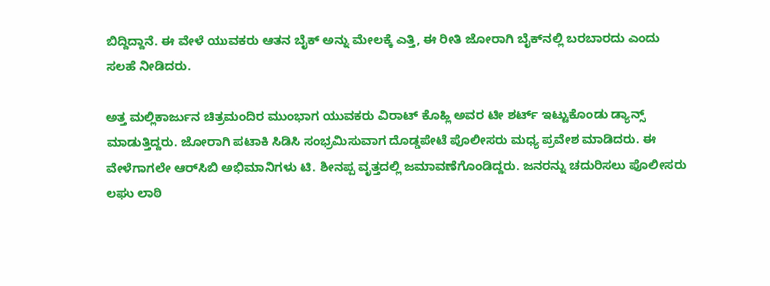ಬಿದ್ದಿದ್ದಾನೆ. ಈ ವೇಳೆ ಯುವಕರು ಆತನ ಬೈಕ್ ಅನ್ನು ಮೇಲಕ್ಕೆ ಎತ್ತಿ, ಈ ರೀತಿ ಜೋರಾಗಿ ಬೈಕ್‌ನಲ್ಲಿ ಬರಬಾರದು ಎಂದು ಸಲಹೆ ನೀಡಿದರು.

ಅತ್ತ ಮಲ್ಲಿಕಾರ್ಜುನ ಚಿತ್ರಮಂದಿರ ಮುಂಭಾಗ ಯುವಕರು ವಿರಾಟ್ ಕೊಹ್ಲಿ ಅವರ ಟೀ ಶರ್ಟ್ ಇಟ್ಟುಕೊಂಡು ಡ್ಯಾನ್ಸ್ ಮಾಡುತ್ತಿದ್ದರು. ಜೋರಾಗಿ ಪಟಾಕಿ ಸಿಡಿಸಿ ಸಂಭ್ರಮಿಸುವಾಗ ದೊಡ್ಡಪೇಟೆ ಪೊಲೀಸರು ಮಧ್ಯ ಪ್ರವೇಶ ಮಾಡಿದರು. ಈ ವೇಳೆಗಾಗಲೇ ಆರ್‌ಸಿಬಿ ಅಭಿಮಾನಿಗಳು ಟಿ. ಶೀನಪ್ಪ ವೃತ್ತದಲ್ಲಿ ಜಮಾವಣೆಗೊಂಡಿದ್ದರು. ಜನರನ್ನು ಚದುರಿಸಲು ಪೊಲೀಸರು ಲಘು ಲಾಠಿ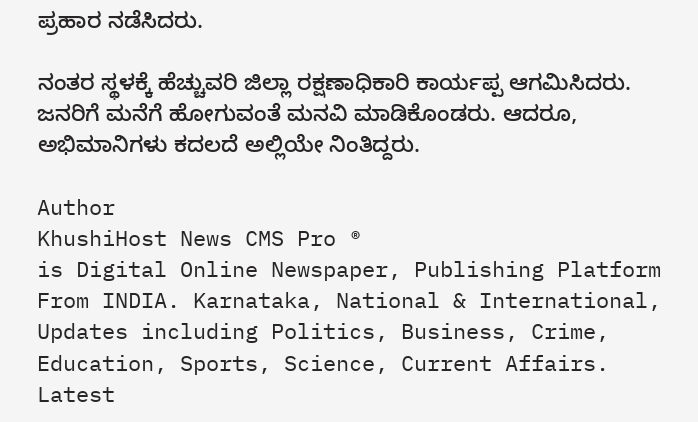ಪ್ರಹಾರ ನಡೆಸಿದರು.

ನಂತರ ಸ್ಥಳಕ್ಕೆ ಹೆಚ್ಚುವರಿ ಜಿಲ್ಲಾ ರಕ್ಷಣಾಧಿಕಾರಿ ಕಾರ್ಯಪ್ಪ ಆಗಮಿಸಿದರು. ಜನರಿಗೆ ಮನೆಗೆ ಹೋಗುವಂತೆ ಮನವಿ ಮಾಡಿಕೊಂಡರು. ಆದರೂ, ಅಭಿಮಾನಿಗಳು ಕದಲದೆ ಅಲ್ಲಿಯೇ ನಿಂತಿದ್ದರು.

Author
KhushiHost News CMS Pro ®
is Digital Online Newspaper, Publishing Platform From INDIA. Karnataka, National & International, Updates including Politics, Business, Crime, Education, Sports, Science, Current Affairs. Latest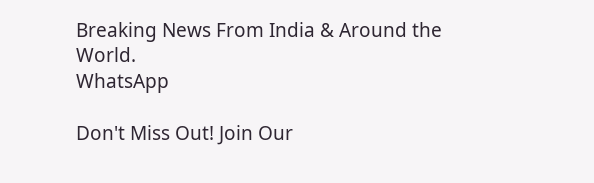Breaking News From India & Around the World.
WhatsApp

Don't Miss Out! Join Our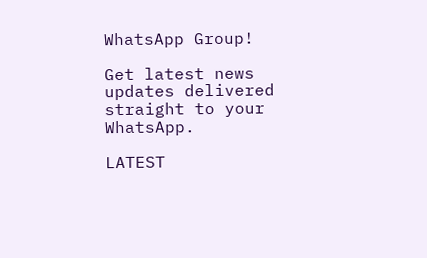WhatsApp Group!

Get latest news updates delivered straight to your WhatsApp.

LATEST